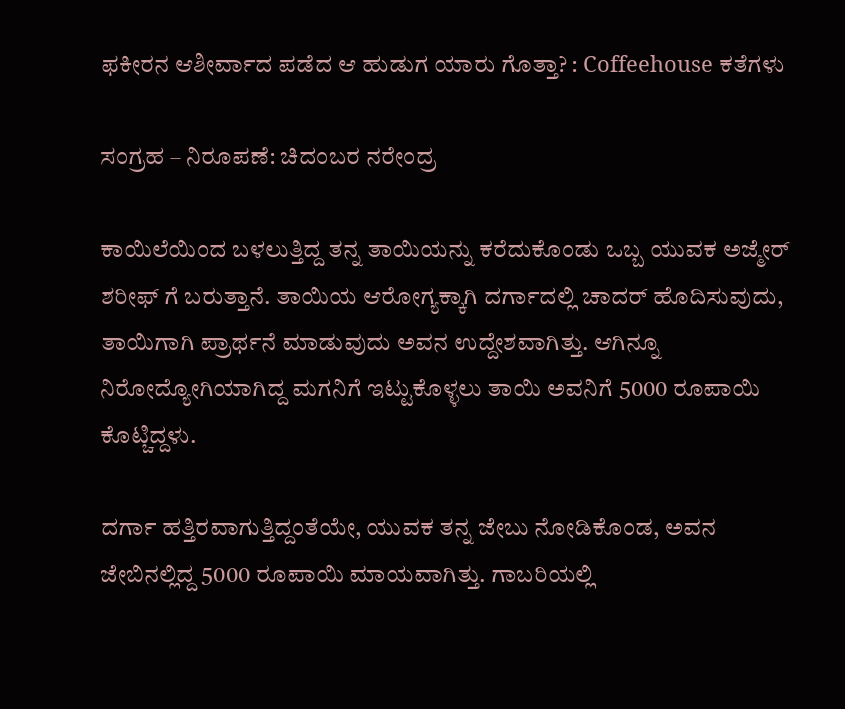ಫಕೀರನ ಆಶೀರ್ವಾದ ಪಡೆದ ಆ ಹುಡುಗ ಯಾರು ಗೊತ್ತಾ? : Coffeehouse ಕತೆಗಳು

ಸಂಗ್ರಹ – ನಿರೂಪಣೆ: ಚಿದಂಬರ ನರೇಂದ್ರ

ಕಾಯಿಲೆಯಿಂದ ಬಳಲುತ್ತಿದ್ದ ತನ್ನ ತಾಯಿಯನ್ನು ಕರೆದುಕೊಂಡು ಒಬ್ಬ ಯುವಕ ಅಜ್ಮೇರ್ ಶರೀಫ್ ಗೆ ಬರುತ್ತಾನೆ. ತಾಯಿಯ ಆರೋಗ್ಯಕ್ಕಾಗಿ ದರ್ಗಾದಲ್ಲಿ ಚಾದರ್ ಹೊದಿಸುವುದು, ತಾಯಿಗಾಗಿ ಪ್ರಾರ್ಥನೆ ಮಾಡುವುದು ಅವನ ಉದ್ದೇಶವಾಗಿತ್ತು. ಆಗಿನ್ನೂ ನಿರೋದ್ಯೋಗಿಯಾಗಿದ್ದ ಮಗನಿಗೆ ಇಟ್ಟುಕೊಳ್ಳಲು ತಾಯಿ ಅವನಿಗೆ 5000 ರೂಪಾಯಿ ಕೊಟ್ಚಿದ್ದಳು.

ದರ್ಗಾ ಹತ್ತಿರವಾಗುತ್ತಿದ್ದಂತೆಯೇ, ಯುವಕ ತನ್ನ ಜೇಬು ನೋಡಿಕೊಂಡ, ಅವನ ಜೇಬಿನಲ್ಲಿದ್ದ 5000 ರೂಪಾಯಿ ಮಾಯವಾಗಿತ್ತು. ಗಾಬರಿಯಲ್ಲಿ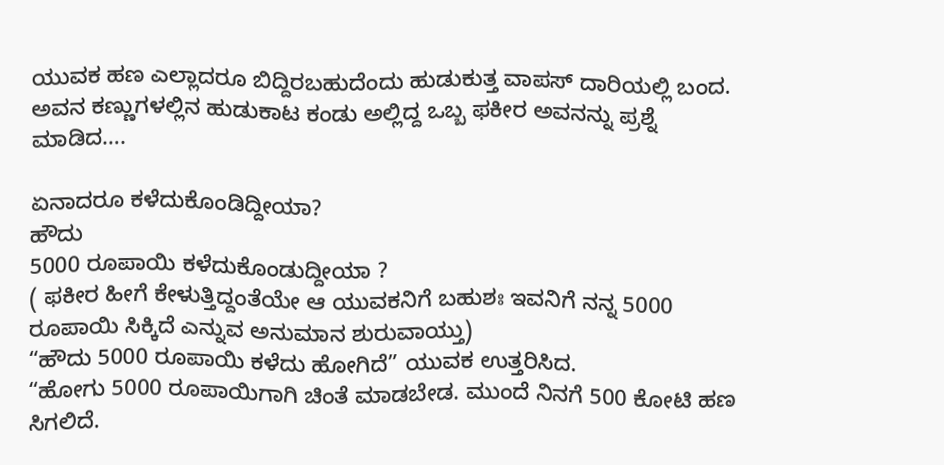ಯುವಕ ಹಣ ಎಲ್ಲಾದರೂ ಬಿದ್ದಿರಬಹುದೆಂದು ಹುಡುಕುತ್ತ ವಾಪಸ್ ದಾರಿಯಲ್ಲಿ ಬಂದ. ಅವನ ಕಣ್ಣುಗಳಲ್ಲಿನ ಹುಡುಕಾಟ ಕಂಡು ಅಲ್ಲಿದ್ದ ಒಬ್ಬ ಫಕೀರ ಅವನನ್ನು ಪ್ರಶ್ನೆ ಮಾಡಿದ….

ಏನಾದರೂ ಕಳೆದುಕೊಂಡಿದ್ದೀಯಾ?
ಹೌದು
5000 ರೂಪಾಯಿ ಕಳೆದುಕೊಂಡುದ್ದೀಯಾ ?
( ಫಕೀರ ಹೀಗೆ ಕೇಳುತ್ತಿದ್ದಂತೆಯೇ ಆ ಯುವಕನಿಗೆ ಬಹುಶಃ ಇವನಿಗೆ ನನ್ನ 5000 ರೂಪಾಯಿ ಸಿಕ್ಕಿದೆ ಎನ್ನುವ ಅನುಮಾನ ಶುರುವಾಯ್ತು)
“ಹೌದು 5000 ರೂಪಾಯಿ ಕಳೆದು ಹೋಗಿದೆ” ಯುವಕ ಉತ್ತರಿಸಿದ.
“ಹೋಗು 5000 ರೂಪಾಯಿಗಾಗಿ ಚಿಂತೆ ಮಾಡಬೇಡ. ಮುಂದೆ ನಿನಗೆ 500 ಕೋಟಿ ಹಣ ಸಿಗಲಿದೆ.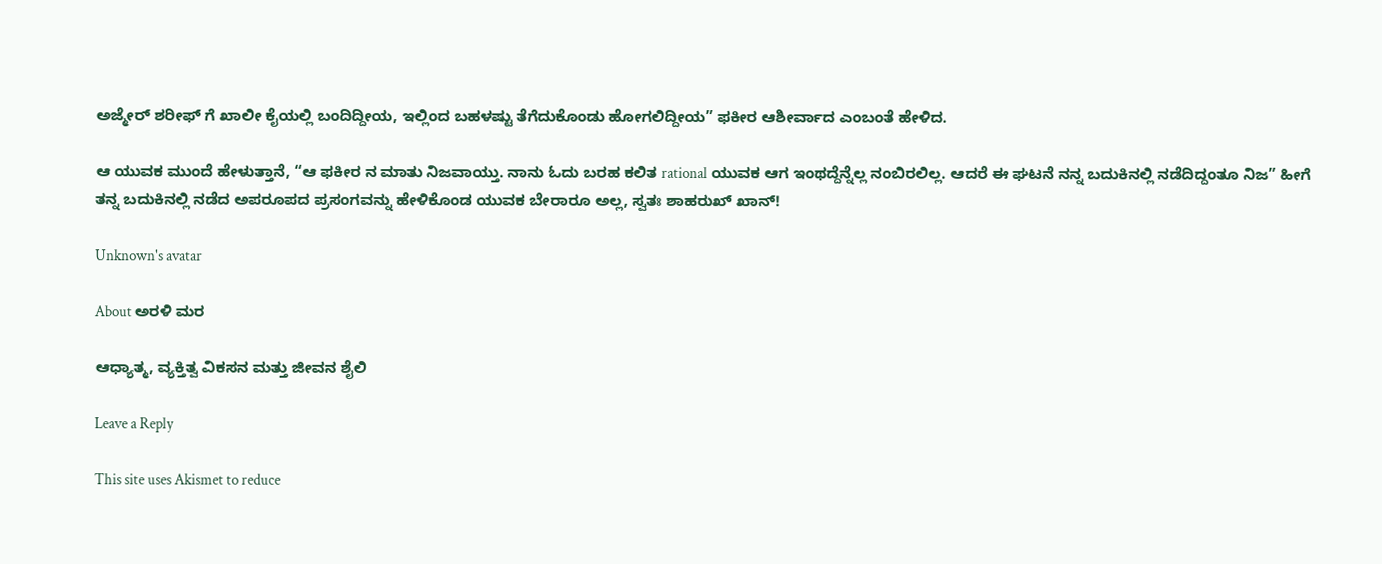ಅಜ್ಮೇರ್ ಶರೀಫ್ ಗೆ ಖಾಲೀ ಕೈಯಲ್ಲಿ ಬಂದಿದ್ದೀಯ, ಇಲ್ಲಿಂದ ಬಹಳಷ್ಟು ತೆಗೆದುಕೊಂಡು ಹೋಗಲಿದ್ದೀಯ” ಫಕೀರ ಆಶೀರ್ವಾದ ಎಂಬಂತೆ ಹೇಳಿದ.

ಆ ಯುವಕ ಮುಂದೆ ಹೇಳುತ್ತಾನೆ, “ಆ ಫಕೀರ ನ ಮಾತು ನಿಜವಾಯ್ತು. ನಾನು ಓದು ಬರಹ ಕಲಿತ rational ಯುವಕ ಆಗ ಇಂಥದ್ದೆನ್ನೆಲ್ಲ ನಂಬಿರಲಿಲ್ಲ. ಆದರೆ ಈ ಘಟನೆ ನನ್ನ ಬದುಕಿನಲ್ಲಿ ನಡೆದಿದ್ದಂತೂ ನಿಜ” ಹೀಗೆ ತನ್ನ ಬದುಕಿನಲ್ಲಿ ನಡೆದ ಅಪರೂಪದ ಪ್ರಸಂಗವನ್ನು ಹೇಳಿಕೊಂಡ ಯುವಕ ಬೇರಾರೂ ಅಲ್ಲ, ಸ್ವತಃ ಶಾಹರುಖ್ ಖಾನ್!

Unknown's avatar

About ಅರಳಿ ಮರ

ಆಧ್ಯಾತ್ಮ, ವ್ಯಕ್ತಿತ್ವ ವಿಕಸನ ಮತ್ತು ಜೀವನ ಶೈಲಿ

Leave a Reply

This site uses Akismet to reduce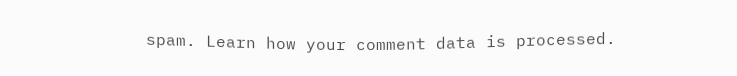spam. Learn how your comment data is processed.